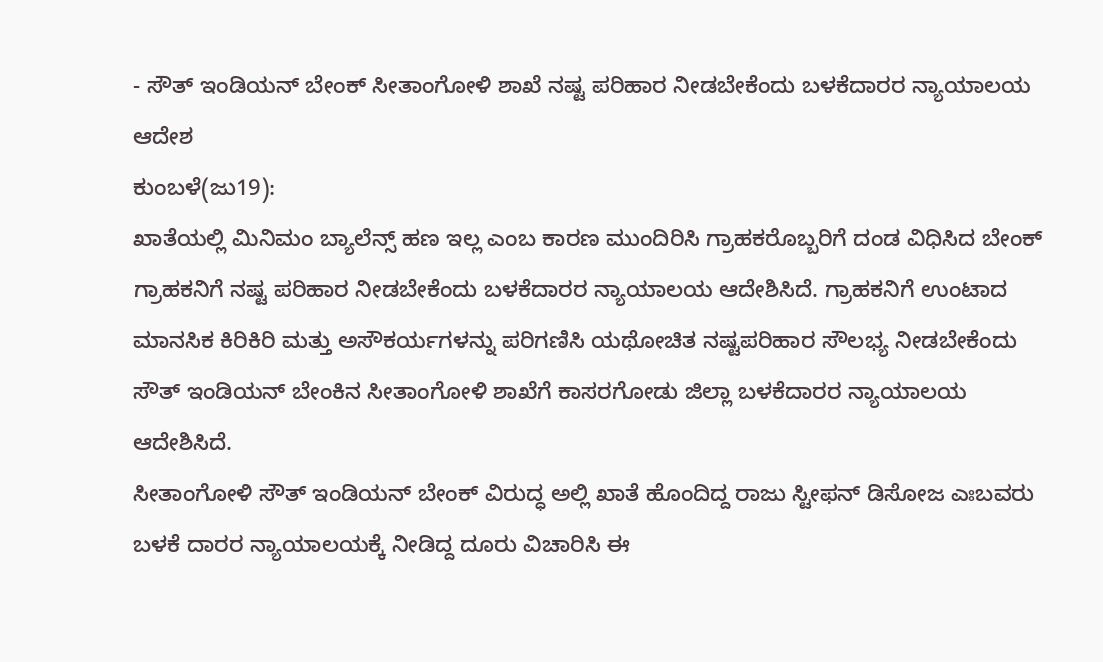- ಸೌತ್ ಇಂಡಿಯನ್ ಬೇಂಕ್ ಸೀತಾಂಗೋಳಿ ಶಾಖೆ ನಷ್ಟ ಪರಿಹಾರ ನೀಡಬೇಕೆಂದು ಬಳಕೆದಾರರ ನ್ಯಾಯಾಲಯ ಆದೇಶ
ಕುಂಬಳೆ(ಜು19):
ಖಾತೆಯಲ್ಲಿ ಮಿನಿಮಂ ಬ್ಯಾಲೆನ್ಸ್ ಹಣ ಇಲ್ಲ ಎಂಬ ಕಾರಣ ಮುಂದಿರಿಸಿ ಗ್ರಾಹಕರೊಬ್ಬರಿಗೆ ದಂಡ ವಿಧಿಸಿದ ಬೇಂಕ್ ಗ್ರಾಹಕನಿಗೆ ನಷ್ಟ ಪರಿಹಾರ ನೀಡಬೇಕೆಂದು ಬಳಕೆದಾರರ ನ್ಯಾಯಾಲಯ ಆದೇಶಿಸಿದೆ. ಗ್ರಾಹಕನಿಗೆ ಉಂಟಾದ ಮಾನಸಿಕ ಕಿರಿಕಿರಿ ಮತ್ತು ಅಸೌಕರ್ಯಗಳನ್ನು ಪರಿಗಣಿಸಿ ಯಥೋಚಿತ ನಷ್ಟಪರಿಹಾರ ಸೌಲಭ್ಯ ನೀಡಬೇಕೆಂದು ಸೌತ್ ಇಂಡಿಯನ್ ಬೇಂಕಿನ ಸೀತಾಂಗೋಳಿ ಶಾಖೆಗೆ ಕಾಸರಗೋಡು ಜಿಲ್ಲಾ ಬಳಕೆದಾರರ ನ್ಯಾಯಾಲಯ ಆದೇಶಿಸಿದೆ.
ಸೀತಾಂಗೋಳಿ ಸೌತ್ ಇಂಡಿಯನ್ ಬೇಂಕ್ ವಿರುದ್ಧ ಅಲ್ಲಿ ಖಾತೆ ಹೊಂದಿದ್ದ ರಾಜು ಸ್ಟೀಫನ್ ಡಿಸೋಜ ಎಃಬವರು ಬಳಕೆ ದಾರರ ನ್ಯಾಯಾಲಯಕ್ಕೆ ನೀಡಿದ್ದ ದೂರು ವಿಚಾರಿಸಿ ಈ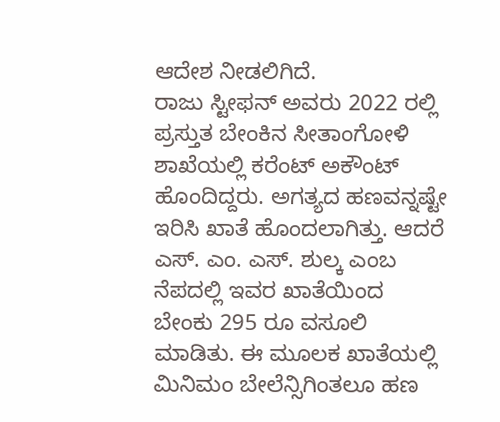ಆದೇಶ ನೀಡಲಿಗಿದೆ.
ರಾಜು ಸ್ಟೀಫನ್ ಅವರು 2022 ರಲ್ಲಿ ಪ್ರಸ್ತುತ ಬೇಂಕಿನ ಸೀತಾಂಗೋಳಿ ಶಾಖೆಯಲ್ಲಿ ಕರೆಂಟ್ ಅಕೌಂಟ್ ಹೊಂದಿದ್ದರು. ಅಗತ್ಯದ ಹಣವನ್ನಷ್ಟೇ ಇರಿಸಿ ಖಾತೆ ಹೊಂದಲಾಗಿತ್ತು. ಆದರೆ ಎಸ್. ಎಂ. ಎಸ್. ಶುಲ್ಕ ಎಂಬ ನೆಪದಲ್ಲಿ ಇವರ ಖಾತೆಯಿಂದ ಬೇಂಕು 295 ರೂ ವಸೂಲಿ ಮಾಡಿತು. ಈ ಮೂಲಕ ಖಾತೆಯಲ್ಲಿ ಮಿನಿಮಂ ಬೇಲೆನ್ಸಿಗಿಂತಲೂ ಹಣ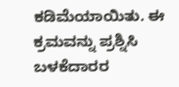ಕಡಿಮೆಯಾಯಿತು. ಈ ಕ್ರಮವನ್ನು ಪ್ರಶ್ನಿಸಿ ಬಳಕೆದಾರರ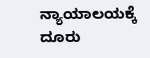ನ್ಯಾಯಾಲಯಕ್ಕೆ ದೂರು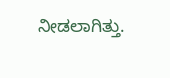ನೀಡಲಾಗಿತ್ತು.